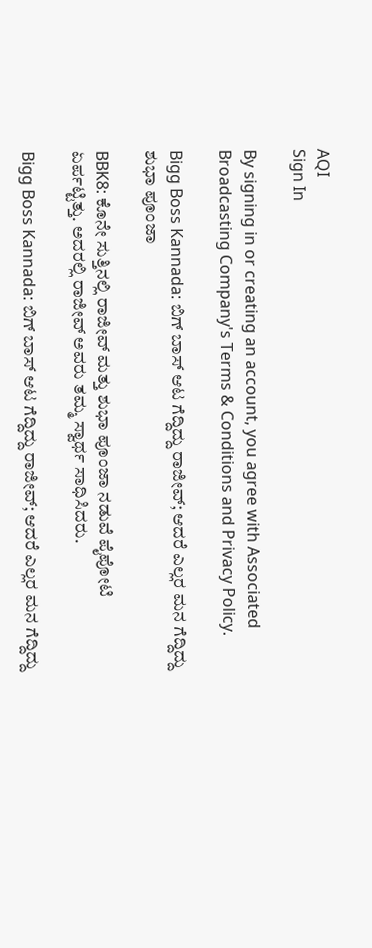AQI
Sign In

By signing in or creating an account, you agree with Associated Broadcasting Company's Terms & Conditions and Privacy Policy.

Bigg Boss Kannada: ಬಿಗ್ ಬಾಸ್ ಆಟ ಗೆದ್ದಿದ್ದು ರಾಜೀವ್; ಆದರೆ ಎಲ್ಲರ ಮನ ಗೆದ್ದಿದ್ದು ಶುಭಾ ಪೂಂಜಾ

BBK8: ಕೊನೇ ಸುತ್ತಿನಲ್ಲಿ ರಾಜೀವ್ ಮತ್ತು ಶುಭಾ ಪೂಂಜಾ ನಡುವೆ ಪೈಪೋಟಿ ಏರ್ಪಟ್ಟಿತ್ತು. ಅದರಲ್ಲಿ ರಾಜೀವ್ ಅವರು ತಮ್ಮ ಸ್ವಾರ್ಥ ಸಾಧಿಸಿದರು.

Bigg Boss Kannada: ಬಿಗ್ ಬಾಸ್ ಆಟ ಗೆದ್ದಿದ್ದು ರಾಜೀವ್; ಆದರೆ ಎಲ್ಲರ ಮನ ಗೆದ್ದಿದ್ದು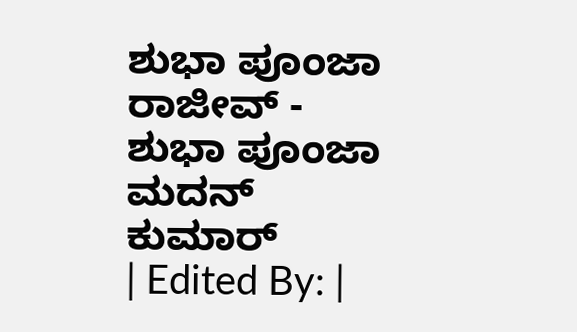ಶುಭಾ ಪೂಂಜಾ
ರಾಜೀವ್ - ಶುಭಾ ಪೂಂಜಾ
ಮದನ್ ಕುಮಾರ್
| Edited By: |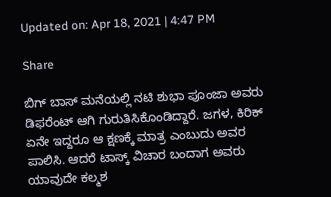Updated on: Apr 18, 2021 | 4:47 PM

Share

ಬಿಗ್ ಬಾಸ್ ಮನೆಯಲ್ಲಿ ನಟಿ ಶುಭಾ ಪೂಂಜಾ ಅವರು ಡಿಫರೆಂಟ್ ಆಗಿ ಗುರುತಿಸಿಕೊಂಡಿದ್ದಾರೆ. ಜಗಳ, ಕಿರಿಕ್ ಏನೇ ಇದ್ದರೂ ಆ ಕ್ಷಣಕ್ಕೆ ಮಾತ್ರ ಎಂಬುದು ಅವರ ಪಾಲಿಸಿ. ಆದರೆ ಟಾಸ್ಕ್ ವಿಚಾರ ಬಂದಾಗ ಅವರು ಯಾವುದೇ ಕಲ್ಮಶ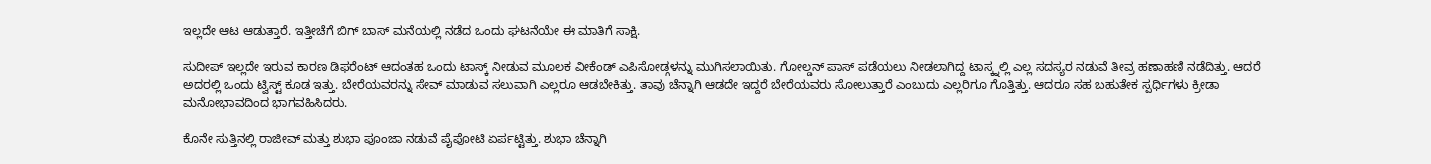ಇಲ್ಲದೇ ಆಟ ಆಡುತ್ತಾರೆ. ಇತ್ತೀಚೆಗೆ ಬಿಗ್ ಬಾಸ್ ಮನೆಯಲ್ಲಿ ನಡೆದ ಒಂದು ಘಟನೆಯೇ ಈ ಮಾತಿಗೆ ಸಾಕ್ಷಿ.

ಸುದೀಪ್ ಇಲ್ಲದೇ ಇರುವ ಕಾರಣ ಡಿಫರೆಂಟ್ ಆದಂತಹ ಒಂದು ಟಾಸ್ಕ್ ನೀಡುವ ಮೂಲಕ ವೀಕೆಂಡ್ ಎಪಿಸೋಡ್ಗಳನ್ನು ಮುಗಿಸಲಾಯಿತು. ಗೋಲ್ಡನ್ ಪಾಸ್ ಪಡೆಯಲು ನೀಡಲಾಗಿದ್ದ ಟಾಸ್ಕ್ನಲ್ಲಿ ಎಲ್ಲ ಸದಸ್ಯರ ನಡುವೆ ತೀವ್ರ ಹಣಾಹಣಿ ನಡೆದಿತ್ತು. ಆದರೆ ಅದರಲ್ಲಿ ಒಂದು ಟ್ವಿಸ್ಟ್ ಕೂಡ ಇತ್ತು. ಬೇರೆಯವರನ್ನು ಸೇವ್ ಮಾಡುವ ಸಲುವಾಗಿ ಎಲ್ಲರೂ ಆಡಬೇಕಿತ್ತು. ತಾವು ಚೆನ್ನಾಗಿ ಆಡದೇ ಇದ್ದರೆ ಬೇರೆಯವರು ಸೋಲುತ್ತಾರೆ ಎಂಬುದು ಎಲ್ಲರಿಗೂ ಗೊತ್ತಿತ್ತು. ಆದರೂ ಸಹ ಬಹುತೇಕ ಸ್ಪರ್ಧಿಗಳು ಕ್ರೀಡಾ ಮನೋಭಾವದಿಂದ ಭಾಗವಹಿಸಿದರು.

ಕೊನೇ ಸುತ್ತಿನಲ್ಲಿ ರಾಜೀವ್ ಮತ್ತು ಶುಭಾ ಪೂಂಜಾ ನಡುವೆ ಪೈಪೋಟಿ ಏರ್ಪಟ್ಟಿತ್ತು. ಶುಭಾ ಚೆನ್ನಾಗಿ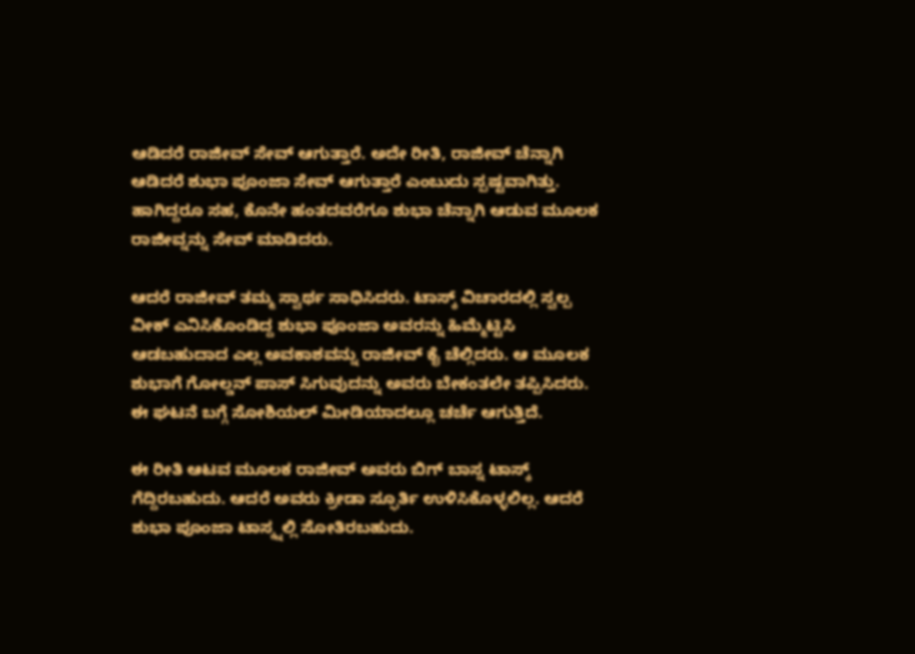ಆಡಿದರೆ ರಾಜೀವ್ ಸೇವ್ ಆಗುತ್ತಾರೆ. ಅದೇ ರೀತಿ, ರಾಜೀವ್ ಚೆನ್ನಾಗಿ ಆಡಿದರೆ ಶುಭಾ ಪೂಂಜಾ ಸೇವ್ ಆಗುತ್ತಾರೆ ಎಂಬುದು ಸ್ಪಷ್ಟವಾಗಿತ್ತು. ಹಾಗಿದ್ದರೂ ಸಹ, ಕೊನೇ ಹಂತದವರೆಗೂ ಶುಭಾ ಚೆನ್ನಾಗಿ ಆಡುವ ಮೂಲಕ ರಾಜೀವ್ನನ್ನು ಸೇವ್ ಮಾಡಿದರು.

ಆದರೆ ರಾಜೀವ್ ತಮ್ಮ ಸ್ವಾರ್ಥ ಸಾಧಿಸಿದರು. ಟಾಸ್ಕ್ ವಿಚಾರದಲ್ಲಿ ಸ್ವಲ್ಪ ವೀಕ್ ಎನಿಸಿಕೊಂಡಿದ್ದ ಶುಭಾ ಪೂಂಜಾ ಅವರನ್ನು ಹಿಮ್ಮೆಟ್ಟಿಸಿ ಆಡಬಹುದಾದ ಎಲ್ಲ ಅವಕಾಶವನ್ನು ರಾಜೀವ್ ಕೈ ಚೆಲ್ಲಿದರು. ಆ ಮೂಲಕ ಶುಭಾಗೆ ಗೋಲ್ಡನ್ ಪಾಸ್ ಸಿಗುವುದನ್ನು ಅವರು ಬೇಕಂತಲೇ ತಪ್ಪಿಸಿದರು. ಈ ಘಟನೆ ಬಗ್ಗೆ ಸೋಶಿಯಲ್ ಮೀಡಿಯಾದಲ್ಲೂ ಚರ್ಚೆ ಆಗುತ್ತಿದೆ.

ಈ ರೀತಿ ಆಟವ ಮೂಲಕ ರಾಜೀವ್ ಅವರು ಬಿಗ್ ಬಾಸ್ನ ಟಾಸ್ಕ್ ಗೆದ್ದಿರಬಹುದು. ಆದರೆ ಅವರು ಕ್ರೀಡಾ ಸ್ಫೂರ್ತಿ ಉಳಿಸಿಕೊಳ್ಳಲಿಲ್ಲ. ಆದರೆ ಶುಭಾ ಪೂಂಜಾ ಟಾಸ್ಕ್ನಲ್ಲಿ ಸೋತಿರಬಹುದು.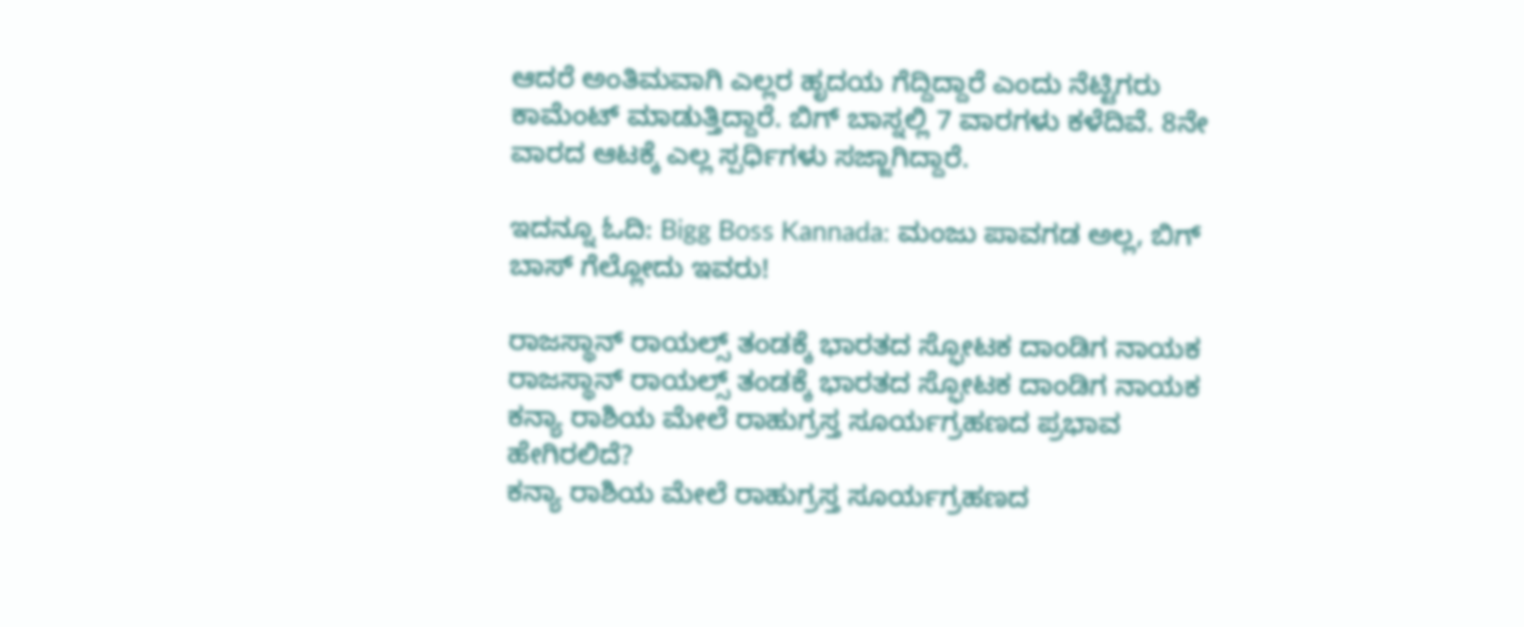ಆದರೆ ಅಂತಿಮವಾಗಿ ಎಲ್ಲರ ಹೃದಯ ಗೆದ್ದಿದ್ದಾರೆ ಎಂದು ನೆಟ್ಟಿಗರು ಕಾಮೆಂಟ್ ಮಾಡುತ್ತಿದ್ದಾರೆ. ಬಿಗ್ ಬಾಸ್ನಲ್ಲಿ 7 ವಾರಗಳು ಕಳೆದಿವೆ. 8ನೇ ವಾರದ ಆಟಕ್ಕೆ ಎಲ್ಲ ಸ್ಪರ್ಧಿಗಳು ಸಜ್ಜಾಗಿದ್ದಾರೆ.

ಇದನ್ನೂ ಓದಿ: Bigg Boss Kannada: ಮಂಜು ಪಾವಗಡ ಅಲ್ಲ, ಬಿಗ್ ಬಾಸ್ ಗೆಲ್ಲೋದು ಇವರು!

ರಾಜಸ್ಥಾನ್ ರಾಯಲ್ಸ್ ತಂಡಕ್ಕೆ ಭಾರತದ ಸ್ಫೋಟಕ ದಾಂಡಿಗ ನಾಯಕ
ರಾಜಸ್ಥಾನ್ ರಾಯಲ್ಸ್ ತಂಡಕ್ಕೆ ಭಾರತದ ಸ್ಫೋಟಕ ದಾಂಡಿಗ ನಾಯಕ
ಕನ್ಯಾ ರಾಶಿಯ ಮೇಲೆ ರಾಹುಗ್ರಸ್ತ ಸೂರ್ಯಗ್ರಹಣದ ಪ್ರಭಾವ ಹೇಗಿರಲಿದೆ?
ಕನ್ಯಾ ರಾಶಿಯ ಮೇಲೆ ರಾಹುಗ್ರಸ್ತ ಸೂರ್ಯಗ್ರಹಣದ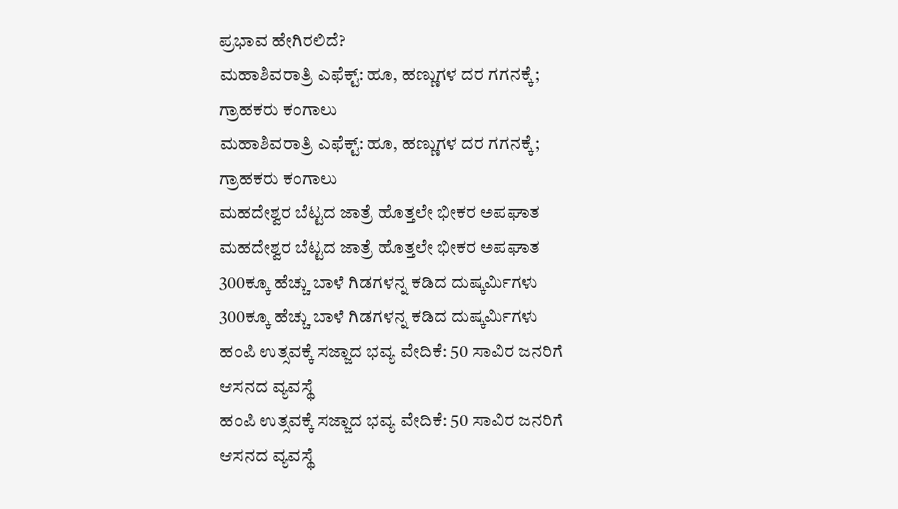ಪ್ರಭಾವ ಹೇಗಿರಲಿದೆ?
ಮಹಾಶಿವರಾತ್ರಿ ಎಫೆಕ್ಟ್: ಹೂ, ಹಣ್ಣುಗಳ ದರ ಗಗನಕ್ಕೆ; ಗ್ರಾಹಕರು ಕಂಗಾಲು
ಮಹಾಶಿವರಾತ್ರಿ ಎಫೆಕ್ಟ್: ಹೂ, ಹಣ್ಣುಗಳ ದರ ಗಗನಕ್ಕೆ; ಗ್ರಾಹಕರು ಕಂಗಾಲು
ಮಹದೇಶ್ವರ ಬೆಟ್ಟದ ಜಾತ್ರೆ ಹೊತ್ತಲೇ ಭೀಕರ ಅಪಘಾತ
ಮಹದೇಶ್ವರ ಬೆಟ್ಟದ ಜಾತ್ರೆ ಹೊತ್ತಲೇ ಭೀಕರ ಅಪಘಾತ
300ಕ್ಕೂ ಹೆಚ್ಚು ಬಾಳೆ ಗಿಡಗಳನ್ನ ಕಡಿದ ದುಷ್ಕರ್ಮಿಗಳು
300ಕ್ಕೂ ಹೆಚ್ಚು ಬಾಳೆ ಗಿಡಗಳನ್ನ ಕಡಿದ ದುಷ್ಕರ್ಮಿಗಳು
ಹಂಪಿ ಉತ್ಸವಕ್ಕೆ ಸಜ್ಜಾದ ಭವ್ಯ ವೇದಿಕೆ: 50 ಸಾವಿರ ಜನರಿಗೆ ಆಸನದ ವ್ಯವಸ್ಥೆ
ಹಂಪಿ ಉತ್ಸವಕ್ಕೆ ಸಜ್ಜಾದ ಭವ್ಯ ವೇದಿಕೆ: 50 ಸಾವಿರ ಜನರಿಗೆ ಆಸನದ ವ್ಯವಸ್ಥೆ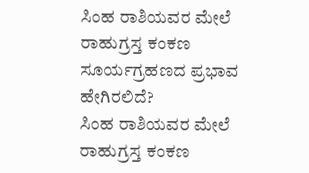ಸಿಂಹ ರಾಶಿಯವರ ಮೇಲೆ ರಾಹುಗ್ರಸ್ತ ಕಂಕಣ ಸೂರ್ಯಗ್ರಹಣದ ಪ್ರಭಾವ ಹೇಗಿರಲಿದೆ?
ಸಿಂಹ ರಾಶಿಯವರ ಮೇಲೆ ರಾಹುಗ್ರಸ್ತ ಕಂಕಣ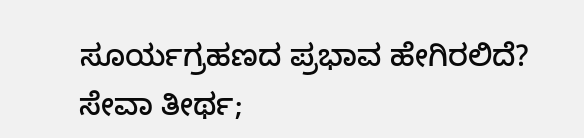ಸೂರ್ಯಗ್ರಹಣದ ಪ್ರಭಾವ ಹೇಗಿರಲಿದೆ?
ಸೇವಾ ತೀರ್ಥ;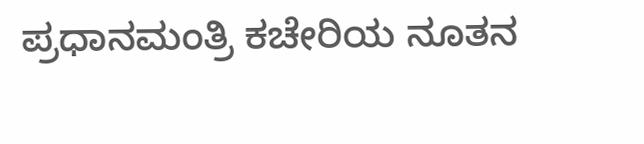ಪ್ರಧಾನಮಂತ್ರಿ ಕಚೇರಿಯ ನೂತನ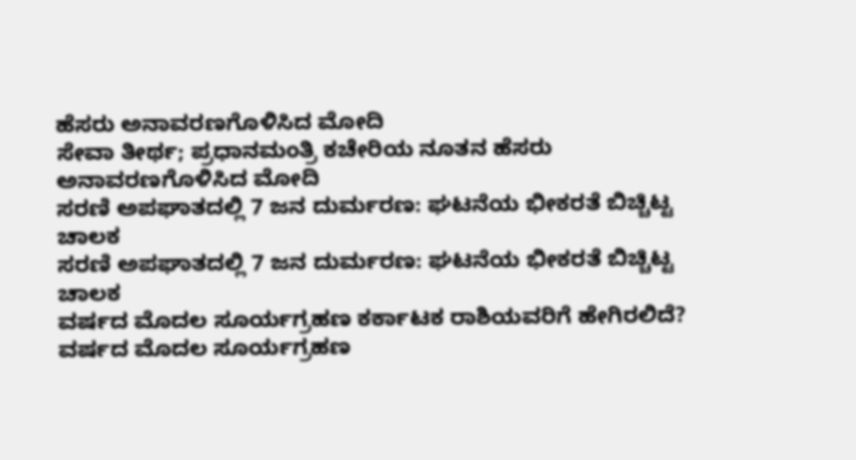ಹೆಸರು ಅನಾವರಣಗೊಳಿಸಿದ ಮೋದಿ
ಸೇವಾ ತೀರ್ಥ; ಪ್ರಧಾನಮಂತ್ರಿ ಕಚೇರಿಯ ನೂತನ ಹೆಸರು ಅನಾವರಣಗೊಳಿಸಿದ ಮೋದಿ
ಸರಣಿ ಅಪಘಾತದಲ್ಲಿ 7 ಜನ ದುರ್ಮರಣ: ಘಟನೆಯ ಭೀಕರತೆ ಬಿಚ್ಚಿಟ್ಟ ಚಾಲಕ
ಸರಣಿ ಅಪಘಾತದಲ್ಲಿ 7 ಜನ ದುರ್ಮರಣ: ಘಟನೆಯ ಭೀಕರತೆ ಬಿಚ್ಚಿಟ್ಟ ಚಾಲಕ
ವರ್ಷದ ಮೊದಲ ಸೂರ್ಯಗ್ರಹಣ ಕರ್ಕಾಟಕ ರಾಶಿಯವರಿಗೆ ಹೇಗಿರಲಿದೆ?
ವರ್ಷದ ಮೊದಲ ಸೂರ್ಯಗ್ರಹಣ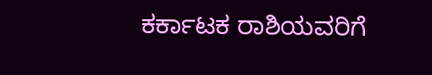ಕರ್ಕಾಟಕ ರಾಶಿಯವರಿಗೆ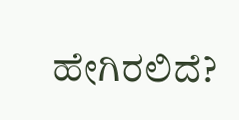ಹೇಗಿರಲಿದೆ?